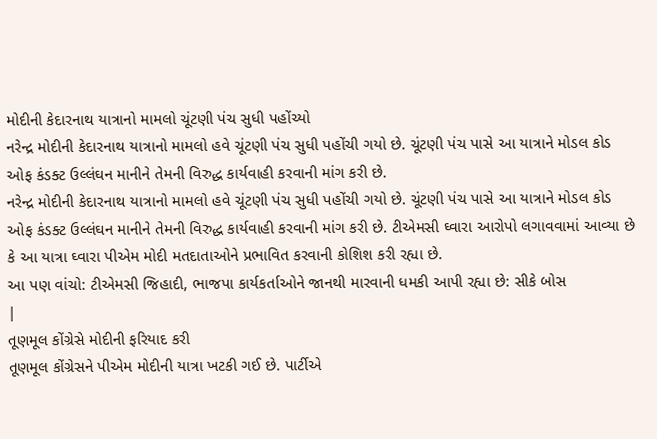મોદીની કેદારનાથ યાત્રાનો મામલો ચૂંટણી પંચ સુધી પહોંચ્યો
નરેન્દ્ર મોદીની કેદારનાથ યાત્રાનો મામલો હવે ચૂંટણી પંચ સુધી પહોંચી ગયો છે. ચૂંટણી પંચ પાસે આ યાત્રાને મોડલ કોડ ઓફ કંડક્ટ ઉલ્લંઘન માનીને તેમની વિરુદ્ધ કાર્યવાહી કરવાની માંગ કરી છે.
નરેન્દ્ર મોદીની કેદારનાથ યાત્રાનો મામલો હવે ચૂંટણી પંચ સુધી પહોંચી ગયો છે. ચૂંટણી પંચ પાસે આ યાત્રાને મોડલ કોડ ઓફ કંડક્ટ ઉલ્લંઘન માનીને તેમની વિરુદ્ધ કાર્યવાહી કરવાની માંગ કરી છે. ટીએમસી ઘ્વારા આરોપો લગાવવામાં આવ્યા છે કે આ યાત્રા ઘ્વારા પીએમ મોદી મતદાતાઓને પ્રભાવિત કરવાની કોશિશ કરી રહ્યા છે.
આ પણ વાંચો: ટીએમસી જિહાદી, ભાજપા કાર્યકર્તાઓને જાનથી મારવાની ધમકી આપી રહ્યા છે: સીકે બોસ
|
તૂણમૂલ કોંગ્રેસે મોદીની ફરિયાદ કરી
તૂણમૂલ કોંગ્રેસને પીએમ મોદીની યાત્રા ખટકી ગઈ છે. પાર્ટીએ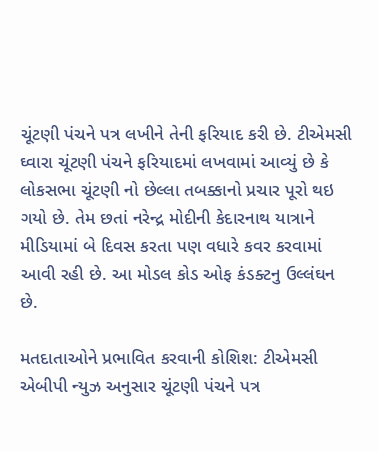ચૂંટણી પંચને પત્ર લખીને તેની ફરિયાદ કરી છે. ટીએમસી ઘ્વારા ચૂંટણી પંચને ફરિયાદમાં લખવામાં આવ્યું છે કે લોકસભા ચૂંટણી નો છેલ્લા તબક્કાનો પ્રચાર પૂરો થઇ ગયો છે. તેમ છતાં નરેન્દ્ર મોદીની કેદારનાથ યાત્રાને મીડિયામાં બે દિવસ કરતા પણ વધારે કવર કરવામાં આવી રહી છે. આ મોડલ કોડ ઓફ કંડક્ટનુ ઉલ્લંઘન છે.

મતદાતાઓને પ્રભાવિત કરવાની કોશિશ: ટીએમસી
એબીપી ન્યુઝ અનુસાર ચૂંટણી પંચને પત્ર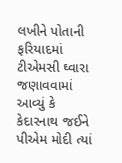લખીને પોતાની ફરિયાદમાં ટીએમસી ઘ્વારા જણાવવામાં આવ્યું કે કેદારનાથ જઈને પીએમ મોદી ત્યાં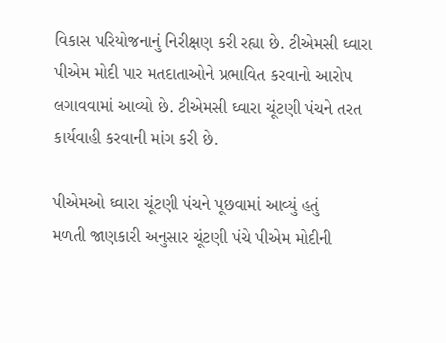વિકાસ પરિયોજનાનું નિરીક્ષણ કરી રહ્યા છે. ટીએમસી ઘ્વારા પીએમ મોદી પાર મતદાતાઓને પ્રભાવિત કરવાનો આરોપ લગાવવામાં આવ્યો છે. ટીએમસી ઘ્વારા ચૂંટણી પંચને તરત કાર્યવાહી કરવાની માંગ કરી છે.

પીએમઓ ઘ્વારા ચૂંટણી પંચને પૂછવામાં આવ્યું હતું
મળતી જાણકારી અનુસાર ચૂંટણી પંચે પીએમ મોદીની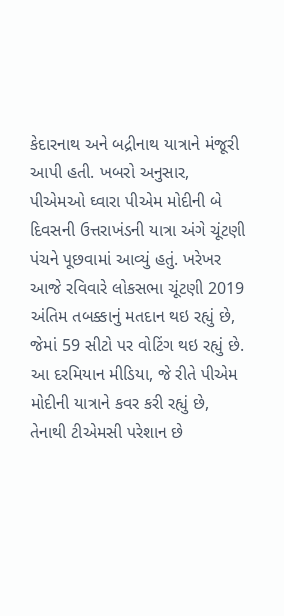કેદારનાથ અને બદ્રીનાથ યાત્રાને મંજૂરી આપી હતી. ખબરો અનુસાર, પીએમઓ ઘ્વારા પીએમ મોદીની બે દિવસની ઉત્તરાખંડની યાત્રા અંગે ચૂંટણી પંચને પૂછવામાં આવ્યું હતું. ખરેખર આજે રવિવારે લોકસભા ચૂંટણી 2019 અંતિમ તબક્કાનું મતદાન થઇ રહ્યું છે, જેમાં 59 સીટો પર વોટિંગ થઇ રહ્યું છે. આ દરમિયાન મીડિયા, જે રીતે પીએમ મોદીની યાત્રાને કવર કરી રહ્યું છે, તેનાથી ટીએમસી પરેશાન છે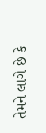તેમને લાગે છે કે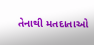તેનાથી મતદાતાઓ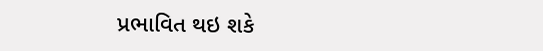પ્રભાવિત થઇ શકે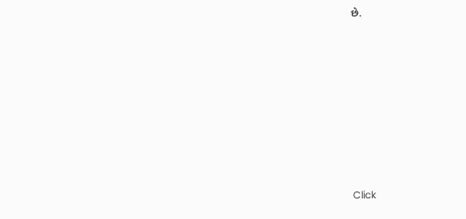છે.












Click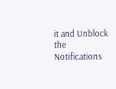it and Unblock the Notifications